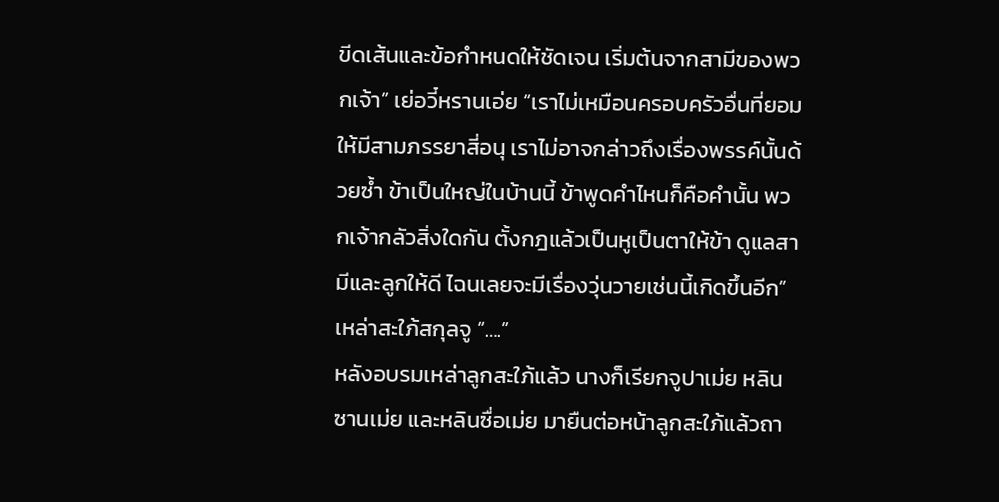ขีดเส้นและข้อกำหนดให้ชัดเจน เริ่มต้นจากสามีของพวกเจ้า” เย่อวี๋หรานเอ่ย “เราไม่เหมือนครอบครัวอื่นที่ยอมให้มีสามภรรยาสี่อนุ เราไม่อาจกล่าวถึงเรื่องพรรค์นั้นด้วยซ้ำ ข้าเป็นใหญ่ในบ้านนี้ ข้าพูดคำไหนก็คือคำนั้น พวกเจ้ากลัวสิ่งใดกัน ตั้งกฎแล้วเป็นหูเป็นตาให้ข้า ดูแลสามีและลูกให้ดี ไฉนเลยจะมีเรื่องวุ่นวายเช่นนี้เกิดขึ้นอีก”
เหล่าสะใภ้สกุลจู “….”
หลังอบรมเหล่าลูกสะใภ้แล้ว นางก็เรียกจูปาเม่ย หลินซานเม่ย และหลินซื่อเม่ย มายืนต่อหน้าลูกสะใภ้แล้วถา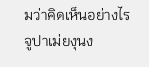มว่าคิดเห็นอย่างไร
จูปาเม่ยงุนง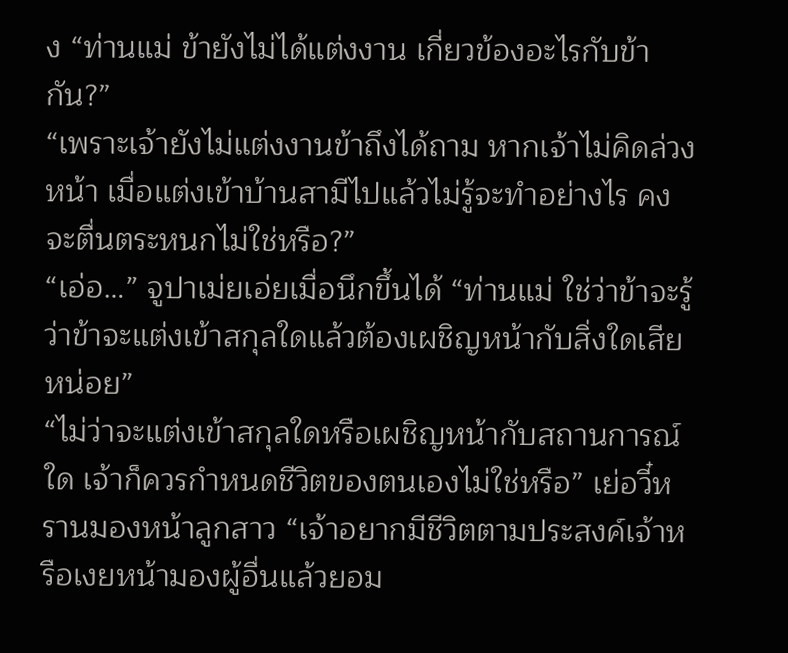ง “ท่านแม่ ข้ายังไม่ได้แต่งงาน เกี่ยวข้องอะไรกับข้ากัน?”
“เพราะเจ้ายังไม่แต่งงานข้าถึงได้ถาม หากเจ้าไม่คิดล่วงหน้า เมื่อแต่งเข้าบ้านสามีไปแล้วไม่รู้จะทำอย่างไร คงจะตื่นตระหนกไม่ใช่หรือ?”
“เอ่อ…” จูปาเม่ยเอ่ยเมื่อนึกขึ้นได้ “ท่านแม่ ใช่ว่าข้าจะรู้ว่าข้าจะแต่งเข้าสกุลใดแล้วต้องเผชิญหน้ากับสิ่งใดเสียหน่อย”
“ไม่ว่าจะแต่งเข้าสกุลใดหรือเผชิญหน้ากับสถานการณ์ใด เจ้าก็ควรกำหนดชีวิตของตนเองไม่ใช่หรือ” เย่อวี๋หรานมองหน้าลูกสาว “เจ้าอยากมีชีวิตตามประสงค์เจ้าหรือเงยหน้ามองผู้อื่นแล้วยอม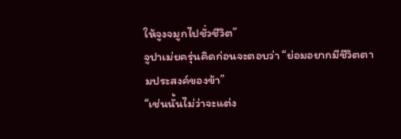ให้จูงจมูกไปชั่วชีวิต”
จูปาเม่ยครุ่นคิดก่อนจะตอบว่า “ย่อมอยากมีชีวิตตามประสงค์ของข้า”
“เช่นนั้นไม่ว่าจะแต่ง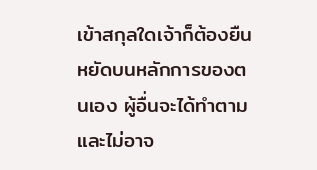เข้าสกุลใดเจ้าก็ต้องยืนหยัดบนหลักการของตนเอง ผู้อื่นจะได้ทำตามและไม่อาจ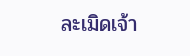ละเมิดเจ้า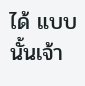ได้ แบบนั้นเจ้า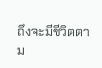ถึงจะมีชีวิตตาม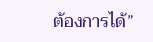ต้องการได้”